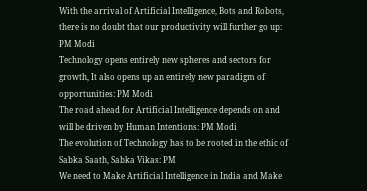With the arrival of Artificial Intelligence, Bots and Robots, there is no doubt that our productivity will further go up: PM Modi
Technology opens entirely new spheres and sectors for growth, It also opens up an entirely new paradigm of opportunities: PM Modi
The road ahead for Artificial Intelligence depends on and will be driven by Human Intentions: PM Modi
The evolution of Technology has to be rooted in the ethic of Sabka Saath, Sabka Vikas: PM
We need to Make Artificial Intelligence in India and Make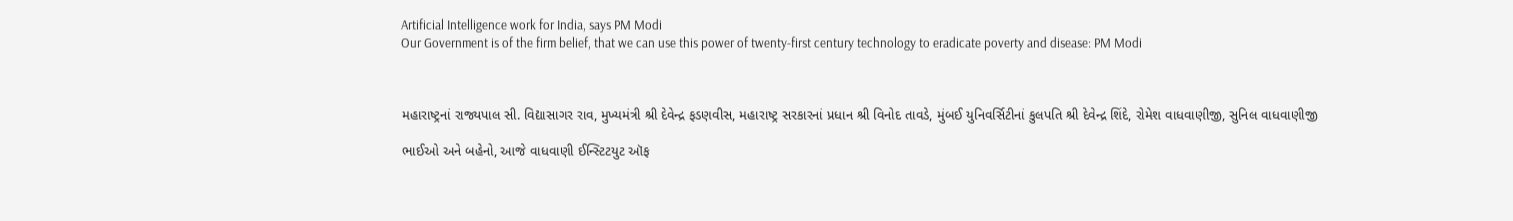Artificial Intelligence work for India, says PM Modi
Our Government is of the firm belief, that we can use this power of twenty-first century technology to eradicate poverty and disease: PM Modi



મહારાષ્ટ્રનાં રાજ્યપાલ સી. વિદ્યાસાગર રાવ, મુખ્યમંત્રી શ્રી દેવેન્દ્ર ફડણવીસ, મહારાષ્ટ્ર સરકારનાં પ્રધાન શ્રી વિનોદ તાવડે, મુંબઈ યુનિવર્સિટીનાં કુલપતિ શ્રી દેવેન્દ્ર શિંદે, રોમેશ વાધવાણીજી, સુનિલ વાધવાણીજી

ભાઈઓ અને બહેનો, આજે વાધવાણી ઈન્સ્ટિટયુટ ઑફ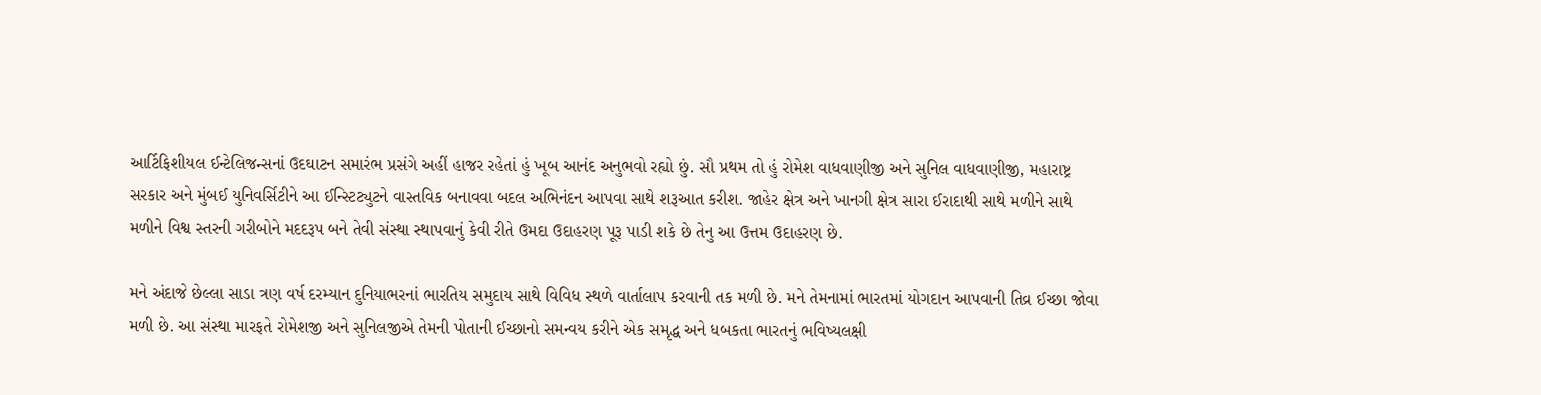આર્ટિફિશીયલ ઈન્ટેલિજન્સનાં ઉદઘાટન સમારંભ પ્રસંગે અહીં હાજર રહેતાં હું ખૂબ આનંદ અનુભવો રહ્યો છું. સૌ પ્રથમ તો હું રોમેશ વાધવાણીજી અને સુનિલ વાધવાણીજી, મહારાષ્ટ્ર સરકાર અને મુંબઈ યુનિવર્સિટીને આ ઈન્સ્ટિટ્યુટને વાસ્તવિક બનાવવા બદલ અભિનંદન આપવા સાથે શરૂઆત કરીશ. જાહેર ક્ષેત્ર અને ખાનગી ક્ષેત્ર સારા ઈરાદાથી સાથે મળીને સાથે મળીને વિશ્વ સ્તરની ગરીબોને મદદરૂપ બને તેવી સંસ્થા સ્થાપવાનું કેવી રીતે ઉમદા ઉદાહરણ પૂરૂ પાડી શકે છે તેનુ આ ઉત્તમ ઉદાહરણ છે.

મને અંદાજે છેલ્લા સાડા ત્રણ વર્ષ દરમ્યાન દુનિયાભરનાં ભારતિય સમુદાય સાથે વિવિધ સ્થળે વાર્તાલાપ કરવાની તક મળી છે. મને તેમનામાં ભારતમાં યોગદાન આપવાની તિવ્ર ઈચ્છા જોવા મળી છે. આ સંસ્થા મારફતે રોમેશજી અને સુનિલજીએ તેમની પોતાની ઈચ્છાનો સમન્વય કરીને એક સમૃદ્ધ અને ધબકતા ભારતનું ભવિષ્યલક્ષી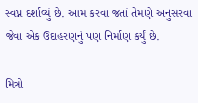સ્વપ્ન દર્શાવ્યું છે. આમ કરવા જતાં તેમણે અનુસરવા જેવા એક ઉદાહરણનું પણ નિર્માણ કર્યું છે.

મિત્રો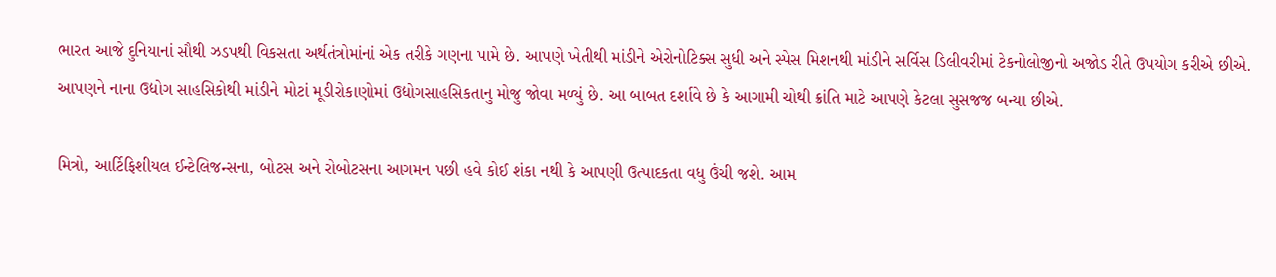ભારત આજે દુનિયાનાં સૌથી ઝડપથી વિકસતા અર્થતંત્રોમાંનાં એક તરીકે ગણના પામે છે. આપણે ખેતીથી માંડીને એરોનોટિક્સ સુધી અને સ્પેસ મિશનથી માંડીને સર્વિસ ડિલીવરીમાં ટેકનોલોજીનો અજોડ રીતે ઉપયોગ કરીએ છીએ. આપણને નાના ઉદ્યોગ સાહસિકોથી માંડીને મોટાં મૂડીરોકાણોમાં ઉદ્યોગસાહસિકતાનુ મોજુ જોવા મળ્યું છે. આ બાબત દર્શાવે છે કે આગામી ચોથી ક્રાંતિ માટે આપણે કેટલા સુસજજ બન્યા છીએ.

મિત્રો, આર્ટિફિશીયલ ઈન્ટેલિજન્સના, બોટસ અને રોબોટસના આગમન પછી હવે કોઈ શંકા નથી કે આપણી ઉત્પાદકતા વધુ ઉંચી જશે. આમ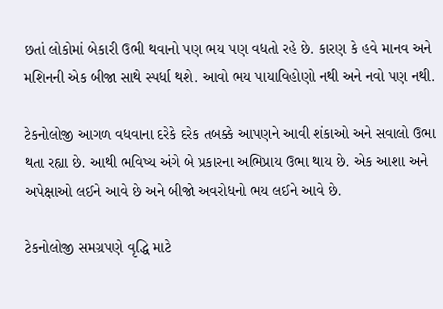છતાં લોકોમાં બેકારી ઉભી થવાનો પણ ભય પણ વધતો રહે છે. કારણ કે હવે માનવ અને મશિનની એક બીજા સાથે સ્પર્ધા થશે. આવો ભય પાયાવિહોણો નથી અને નવો પણ નથી.

ટેકનોલોજી આગળ વધવાના દરેકે દરેક તબક્કે આપણને આવી શંકાઓ અને સવાલો ઉભા થતા રહ્યા છે. આથી ભવિષ્ય અંગે બે પ્રકારના અભિપ્રાય ઉભા થાય છે. એક આશા અને અપેક્ષાઓ લઈને આવે છે અને બીજો અવરોધનો ભય લઈને આવે છે.

ટેકનોલોજી સમગ્રપણે વૃદ્ધિ માટે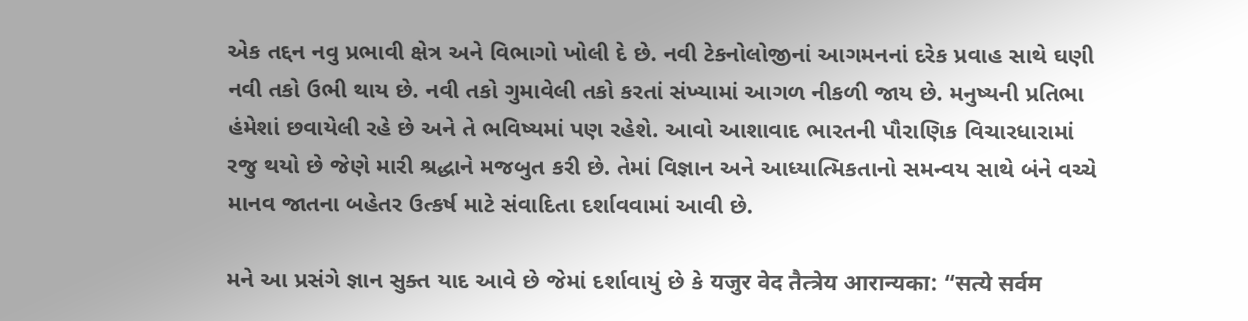એક તદ્દન નવુ પ્રભાવી ક્ષેત્ર અને વિભાગો ખોલી દે છે. નવી ટેકનોલોજીનાં આગમનનાં દરેક પ્રવાહ સાથે ઘણી નવી તકો ઉભી થાય છે. નવી તકો ગુમાવેલી તકો કરતાં સંખ્યામાં આગળ નીકળી જાય છે. મનુષ્યની પ્રતિભા હંમેશાં છવાયેલી રહે છે અને તે ભવિષ્યમાં પણ રહેશે. આવો આશાવાદ ભારતની પૌરાણિક વિચારધારામાં રજુ થયો છે જેણે મારી શ્રદ્ધાને મજબુત કરી છે. તેમાં વિજ્ઞાન અને આધ્યાત્મિકતાનો સમન્વય સાથે બંને વચ્ચે માનવ જાતના બહેતર ઉત્કર્ષ માટે સંવાદિતા દર્શાવવામાં આવી છે.

મને આ પ્રસંગે જ્ઞાન સુક્ત યાદ આવે છે જેમાં દર્શાવાયું છે કે यजुर वेद तैत्त्रेय आरान्यका: “सत्ये सर्वम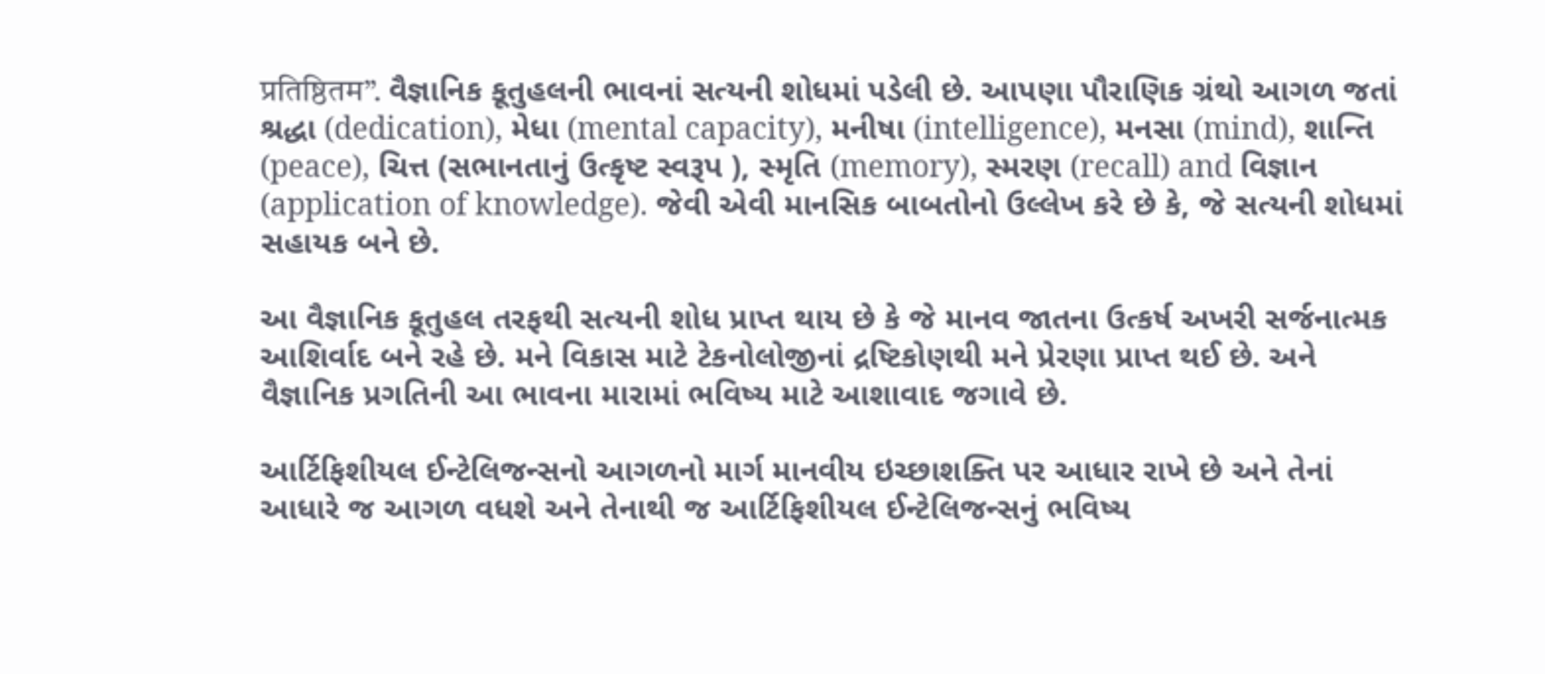प्रतिष्ठितम”. વૈજ્ઞાનિક કૂતુહલની ભાવનાં સત્યની શોધમાં પડેલી છે. આપણા પૌરાણિક ગ્રંથો આગળ જતાં શ્રદ્ધા (dedication), મેધા (mental capacity), મનીષા (intelligence), મનસા (mind), શાન્તિ (peace), ચિત્ત (સભાનતાનું ઉત્કૃષ્ટ સ્વરૂપ ), સ્મૃતિ (memory), સ્મરણ (recall) and વિજ્ઞાન (application of knowledge). જેવી એવી માનસિક બાબતોનો ઉલ્લેખ કરે છે કે, જે સત્યની શોધમાં સહાયક બને છે.

આ વૈજ્ઞાનિક કૂતુહલ તરફથી સત્યની શોધ પ્રાપ્ત થાય છે કે જે માનવ જાતના ઉત્કર્ષ અખરી સર્જનાત્મક આશિર્વાદ બને રહે છે. મને વિકાસ માટે ટેકનોલોજીનાં દ્રષ્ટિકોણથી મને પ્રેરણા પ્રાપ્ત થઈ છે. અને વૈજ્ઞાનિક પ્રગતિની આ ભાવના મારામાં ભવિષ્ય માટે આશાવાદ જગાવે છે.

આર્ટિફિશીયલ ઈન્ટેલિજન્સનો આગળનો માર્ગ માનવીય ઇચ્છાશક્તિ પર આધાર રાખે છે અને તેનાં આધારે જ આગળ વધશે અને તેનાથી જ આર્ટિફિશીયલ ઈન્ટેલિજન્સનું ભવિષ્ય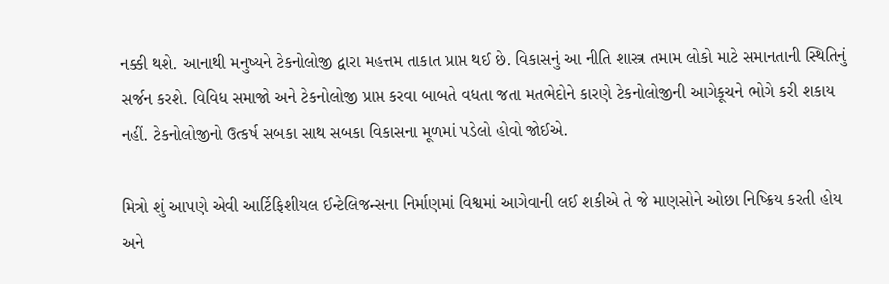નક્કી થશે. આનાથી મનુષ્યને ટેકનોલોજી દ્વારા મહત્તમ તાકાત પ્રાપ્ત થઈ છે. વિકાસનું આ નીતિ શાસ્ત્ર તમામ લોકો માટે સમાનતાની સ્થિતિનું સર્જન કરશે. વિવિધ સમાજો અને ટેકનોલોજી પ્રાપ્ત કરવા બાબતે વધતા જતા મતભેદોને કારણે ટેકનોલોજીની આગેકૂચને ભોગે કરી શકાય નહીં. ટેકનોલોજીનો ઉત્કર્ષ સબકા સાથ સબકા વિકાસના મૂળમાં પડેલો હોવો જોઈએ.

મિત્રો શું આપણે એવી આર્ટિફિશીયલ ઈન્ટેલિજન્સના નિર્માણમાં વિશ્વમાં આગેવાની લઈ શકીએ તે જે માણસોને ઓછા નિષ્ક્રિય કરતી હોય અને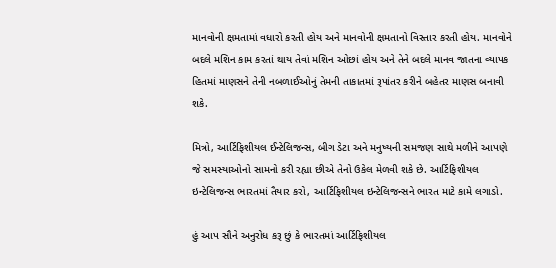માનવોની ક્ષમતામાં વધારો કરતી હોય અને માનવોની ક્ષમતાનો વિસ્તાર કરતી હોય. માનવોને બદલે મશિન કામ કરતાં થાય તેવાં મશિન ઓછાં હોય અને તેને બદલે માનવ જાતના વ્યાપક હિતમાં માણસને તેની નબળાઈઓનું તેમની તાકાતમાં રૂપાંતર કરીને બહેતર માણસ બનાવી શકે.

મિત્રો, આર્ટિફિશીયલ ઈન્ટેલિજન્સ, બીગ ડેટા અને મનુષ્યની સમજણ સાથે મળીને આપણે જે સમસ્યાઓનો સામનો કરી રહ્યા છીએ તેનો ઉકેલ મેળવી શકે છે. આર્ટિફિશીયલ ઇન્ટેલિજન્સ ભારતમાં તૈયાર કરો, આર્ટિફિશીયલ ઇન્ટેલિજન્સને ભારત માટે કામે લગાડો.

હું આપ સૌને અનુરોધ કરૂ છું કે ભારતમાં આર્ટિફિશીયલ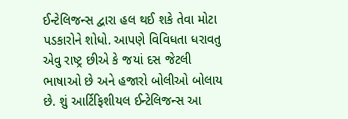ઈન્ટેલિજન્સ દ્વારા હલ થઈ શકે તેવા મોટા પડકારોને શોધો. આપણે વિવિધતા ધરાવતુ એવુ રાષ્ટ્ર છીએ કે જયાં દસ જેટલી ભાષાઓ છે અને હજારો બોલીઓ બોલાય છે. શું આર્ટિફિશીયલ ઈન્ટેલિજન્સ આ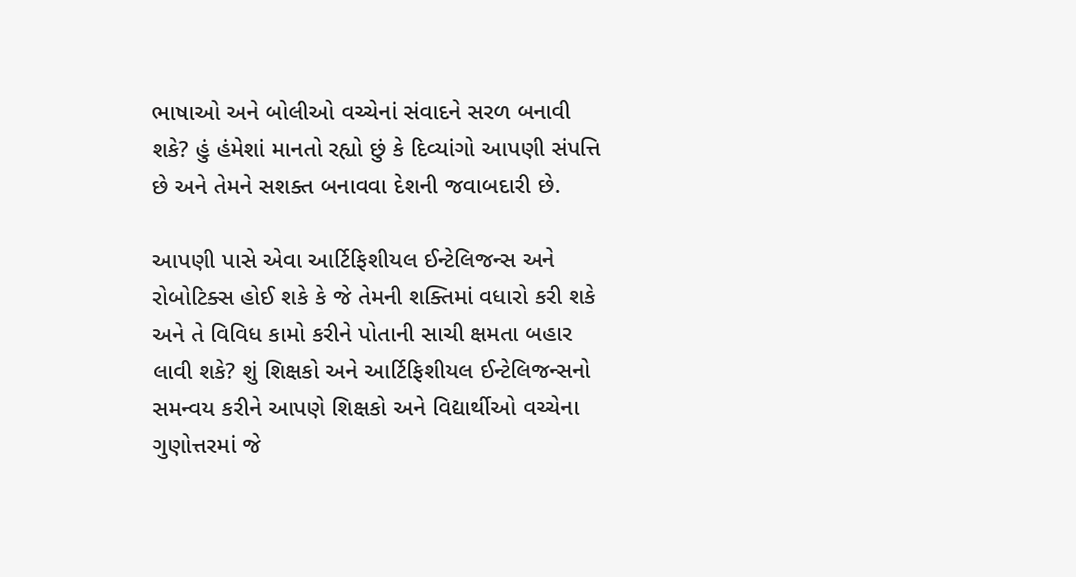ભાષાઓ અને બોલીઓ વચ્ચેનાં સંવાદને સરળ બનાવી શકે? હું હંમેશાં માનતો રહ્યો છું કે દિવ્યાંગો આપણી સંપત્તિ છે અને તેમને સશક્ત બનાવવા દેશની જવાબદારી છે.

આપણી પાસે એવા આર્ટિફિશીયલ ઈન્ટેલિજન્સ અને રોબોટિક્સ હોઈ શકે કે જે તેમની શક્તિમાં વધારો કરી શકે અને તે વિવિધ કામો કરીને પોતાની સાચી ક્ષમતા બહાર લાવી શકે? શું શિક્ષકો અને આર્ટિફિશીયલ ઈન્ટેલિજન્સનો સમન્વય કરીને આપણે શિક્ષકો અને વિદ્યાર્થીઓ વચ્ચેના ગુણોત્તરમાં જે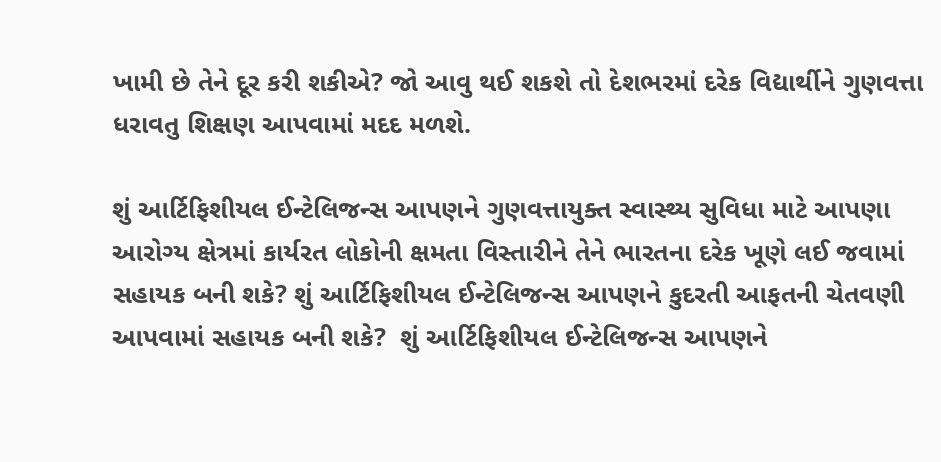ખામી છે તેને દૂર કરી શકીએ? જો આવુ થઈ શકશે તો દેશભરમાં દરેક વિદ્યાર્થીને ગુણવત્તા ધરાવતુ શિક્ષણ આપવામાં મદદ મળશે.

શું આર્ટિફિશીયલ ઈન્ટેલિજન્સ આપણને ગુણવત્તાયુક્ત સ્વાસ્થ્ય સુવિધા માટે આપણા આરોગ્ય ક્ષેત્રમાં કાર્યરત લોકોની ક્ષમતા વિસ્તારીને તેને ભારતના દરેક ખૂણે લઈ જવામાં સહાયક બની શકે? શું આર્ટિફિશીયલ ઈન્ટેલિજન્સ આપણને કુદરતી આફતની ચેતવણી આપવામાં સહાયક બની શકે?  શું આર્ટિફિશીયલ ઈન્ટેલિજન્સ આપણને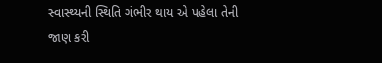સ્વાસ્થ્યની સ્થિતિ ગંભીર થાય એ પહેલા તેની જાણ કરી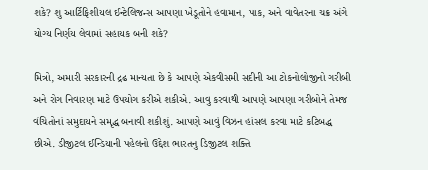શકે? શુ આર્ટિફિશીયલ ઈન્ટેલિજન્સ આપણા ખેડૂતોને હવામાન, પાક, અને વાવેતરના ચક્ર અંગે યોગ્ય નિર્ણય લેવામાં સહાયક બની શકે?

મિત્રો, અમારી સરકારની દ્રઢ માન્યતા છે કે આપણે એકવીસમી સદીની આ ટોકનોલોજીનો ગરીબી અને રોગ નિવારણ માટે ઉપયોગ કરીએ શકીએ. આવુ કરવાથી આપણે આપણા ગરીબોને તેમજ વંચિતોનાં સમુદાયને સમૃદ્ધ બનાવી શકીશું. આપણે આવું વિઝન હાંસલ કરવા માટે કટિબદ્ધ છીએ. ડીજીટલ ઈન્ડિયાની પહેલનો ઉદ્દેશ ભારતનુ ડિજીટલ શક્તિ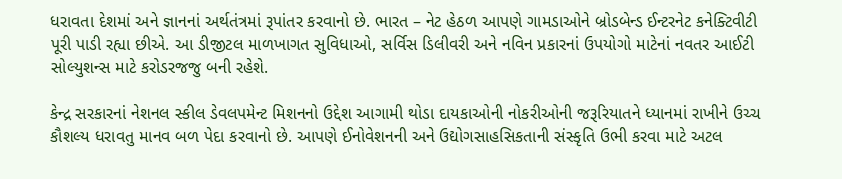ધરાવતા દેશમાં અને જ્ઞાનનાં અર્થતંત્રમાં રૂપાંતર કરવાનો છે. ભારત – નેટ હેઠળ આપણે ગામડાઓને બ્રોડબેન્ડ ઈન્ટરનેટ કનેક્ટિવીટી પૂરી પાડી રહ્યા છીએ. આ ડીજીટલ માળખાગત સુવિધાઓ, સર્વિસ ડિલીવરી અને નવિન પ્રકારનાં ઉપયોગો માટેનાં નવતર આઈટી સોલ્યુશન્સ માટે કરોડરજજુ બની રહેશે.

કેન્દ્ર સરકારનાં નેશનલ સ્કીલ ડેવલપમેન્ટ મિશનનો ઉદ્દેશ આગામી થોડા દાયકાઓની નોકરીઓની જરૂરિયાતને ધ્યાનમાં રાખીને ઉચ્ચ કૌશલ્ય ધરાવતુ માનવ બળ પેદા કરવાનો છે. આપણે ઈનોવેશનની અને ઉદ્યોગસાહસિકતાની સંસ્કૃતિ ઉભી કરવા માટે અટલ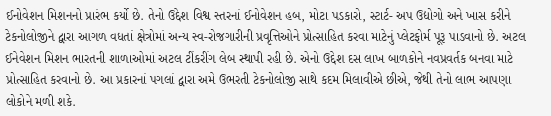ઈનોવેશન મિશનનો પ્રારંભ કર્યો છે. તેનો ઉદ્દેશ વિશ્વ સ્તરનાં ઈનોવેશન હબ, મોટા પડકારો, સ્ટાર્ટ- અપ ઉદ્યોગો અને ખાસ કરીને ટેકનોલોજીને દ્વારા આગળ વધતાં ક્ષેત્રોમાં અન્ય સ્વ-રોજગારીની પ્રવૃત્તિઓને પ્રોત્સાહિત કરવા માટેનું પ્લેટફોર્મ પૂરૂ પાડવાનો છે. અટલ ઈનેવેશન મિશન ભારતની શાળાઓમાં અટલ ટીંકરીંગ લેબ સ્થાપી રહી છે. એનો ઉદ્દેશ દસ લાખ બાળકોને નવપ્રવર્તક બનવા માટે પ્રોત્સાહિત કરવાનો છે. આ પ્રકારનાં પગલાં દ્વારા અમે ઉભરતી ટેકનોલોજી સાથે કદમ મિલાવીએ છીએ, જેથી તેનો લાભ આપણા લોકોને મળી શકે.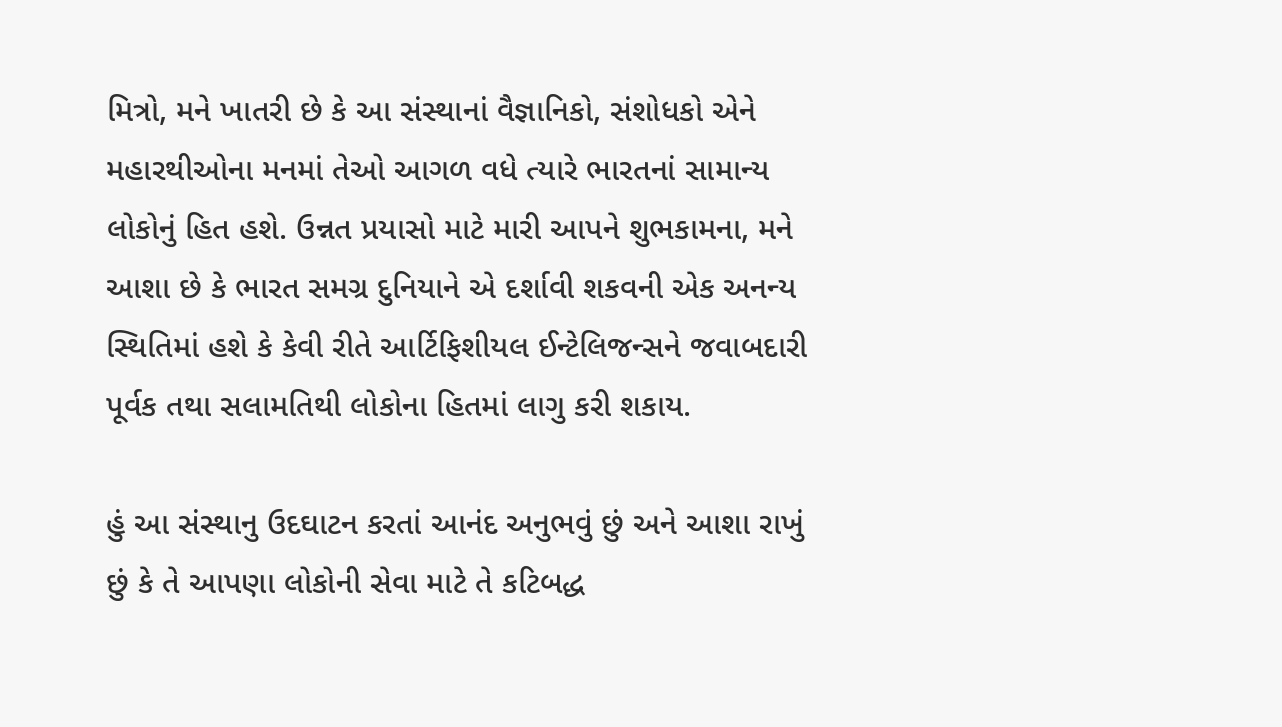મિત્રો, મને ખાતરી છે કે આ સંસ્થાનાં વૈજ્ઞાનિકો, સંશોધકો એને મહારથીઓના મનમાં તેઓ આગળ વધે ત્યારે ભારતનાં સામાન્ય લોકોનું હિત હશે. ઉન્નત પ્રયાસો માટે મારી આપને શુભકામના, મને આશા છે કે ભારત સમગ્ર દુનિયાને એ દર્શાવી શકવની એક અનન્ય સ્થિતિમાં હશે કે કેવી રીતે આર્ટિફિશીયલ ઈન્ટેલિજન્સને જવાબદારી પૂર્વક તથા સલામતિથી લોકોના હિતમાં લાગુ કરી શકાય.

હું આ સંસ્થાનુ ઉદઘાટન કરતાં આનંદ અનુભવું છું અને આશા રાખું છું કે તે આપણા લોકોની સેવા માટે તે કટિબદ્ધ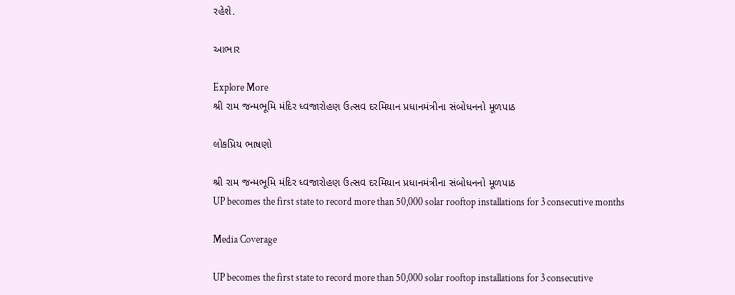રહેશે.

આભાર

Explore More
શ્રી રામ જન્મભૂમિ મંદિર ધ્વજારોહણ ઉત્સવ દરમિયાન પ્રધાનમંત્રીના સંબોધનનો મૂળપાઠ

લોકપ્રિય ભાષણો

શ્રી રામ જન્મભૂમિ મંદિર ધ્વજારોહણ ઉત્સવ દરમિયાન પ્રધાનમંત્રીના સંબોધનનો મૂળપાઠ
UP becomes the first state to record more than 50,000 solar rooftop installations for 3 consecutive months

Media Coverage

UP becomes the first state to record more than 50,000 solar rooftop installations for 3 consecutive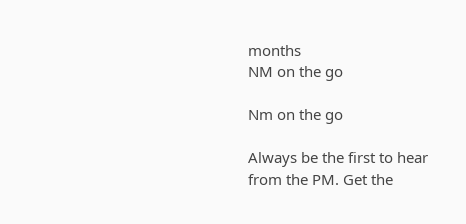months
NM on the go

Nm on the go

Always be the first to hear from the PM. Get the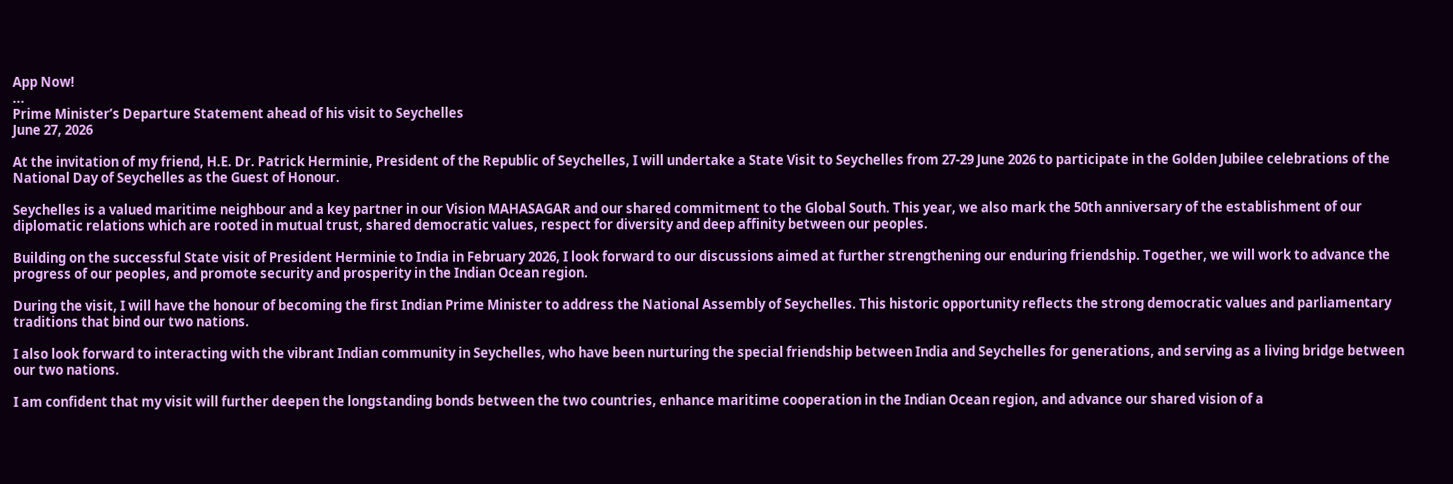App Now!
...
Prime Minister’s Departure Statement ahead of his visit to Seychelles
June 27, 2026

At the invitation of my friend, H.E. Dr. Patrick Herminie, President of the Republic of Seychelles, I will undertake a State Visit to Seychelles from 27-29 June 2026 to participate in the Golden Jubilee celebrations of the National Day of Seychelles as the Guest of Honour.

Seychelles is a valued maritime neighbour and a key partner in our Vision MAHASAGAR and our shared commitment to the Global South. This year, we also mark the 50th anniversary of the establishment of our diplomatic relations which are rooted in mutual trust, shared democratic values, respect for diversity and deep affinity between our peoples.

Building on the successful State visit of President Herminie to India in February 2026, I look forward to our discussions aimed at further strengthening our enduring friendship. Together, we will work to advance the progress of our peoples, and promote security and prosperity in the Indian Ocean region.

During the visit, I will have the honour of becoming the first Indian Prime Minister to address the National Assembly of Seychelles. This historic opportunity reflects the strong democratic values and parliamentary traditions that bind our two nations.

I also look forward to interacting with the vibrant Indian community in Seychelles, who have been nurturing the special friendship between India and Seychelles for generations, and serving as a living bridge between our two nations.

I am confident that my visit will further deepen the longstanding bonds between the two countries, enhance maritime cooperation in the Indian Ocean region, and advance our shared vision of a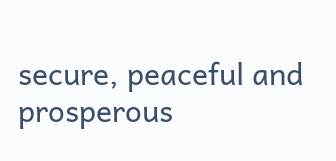secure, peaceful and prosperous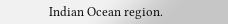Indian Ocean region.